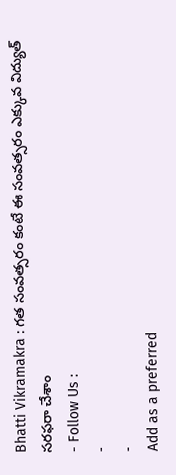Bhatti Vikramakra : గత సంవత్సరం కంటే ఈ సంవత్సరం ఎక్కువ విద్యుత్ సరఫరా చేశాం
- Follow Us :
-
-
Add as a preferred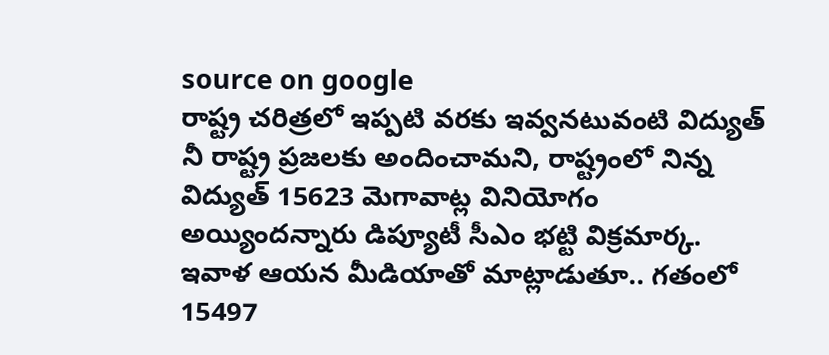source on google
రాష్ట్ర చరిత్రలో ఇప్పటి వరకు ఇవ్వనటువంటి విద్యుత్ నీ రాష్ట్ర ప్రజలకు అందించామని, రాష్ట్రంలో నిన్న విద్యుత్ 15623 మెగావాట్ల వినియోగం అయ్యిందన్నారు డిప్యూటీ సీఎం భట్టి విక్రమార్క. ఇవాళ ఆయన మీడియాతో మాట్లాడుతూ.. గతంలో 15497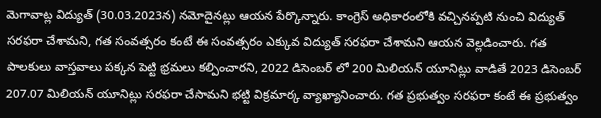మెగావాట్ల విద్యుత్ (30.03.2023న) నమోదైనట్లు ఆయన పేర్కొన్నారు. కాంగ్రెస్ అధికారంలోకి వచ్చినప్పటి నుంచి విద్యుత్ సరఫరా చేశామని, గత సంవత్సరం కంటే ఈ సంవత్సరం ఎక్కువ విద్యుత్ సరఫరా చేశామని ఆయన వెల్లడించారు. గత పాలకులు వాస్తవాలు పక్కన పెట్టి భ్రమలు కల్పించారని, 2022 డిసెంబర్ లో 200 మిలియన్ యూనిట్లు వాడితే 2023 డిసెంబర్ 207.07 మిలియన్ యూనిట్లు సరఫరా చేసామని భట్టి విక్రమార్క వ్యాఖ్యానించారు. గత ప్రభుత్వం సరఫరా కంటే ఈ ప్రభుత్వం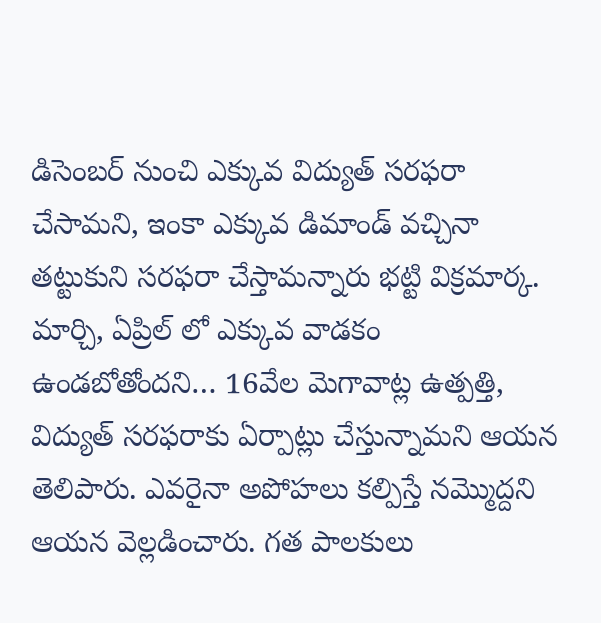డిసెంబర్ నుంచి ఎక్కువ విద్యుత్ సరఫరా చేసామని, ఇంకా ఎక్కువ డిమాండ్ వచ్చినా తట్టుకుని సరఫరా చేస్తామన్నారు భట్టి విక్రమార్క. మార్చి, ఏప్రిల్ లో ఎక్కువ వాడకం ఉండబోతోందని… 16వేల మెగావాట్ల ఉత్పత్తి, విద్యుత్ సరఫరాకు ఏర్పాట్లు చేస్తున్నామని ఆయన తెలిపారు. ఎవరైనా అపోహలు కల్పిస్తే నమ్మొద్దని ఆయన వెల్లడించారు. గత పాలకులు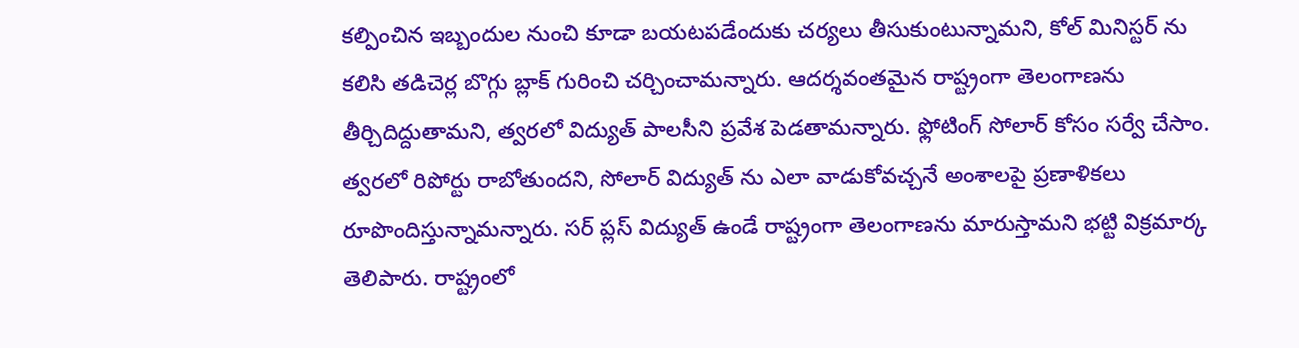కల్పించిన ఇబ్బందుల నుంచి కూడా బయటపడేందుకు చర్యలు తీసుకుంటున్నామని, కోల్ మినిస్టర్ ను కలిసి తడిచెర్ల బొగ్గు బ్లాక్ గురించి చర్చించామన్నారు. ఆదర్శవంతమైన రాష్ట్రంగా తెలంగాణను తీర్చిదిద్దుతామని, త్వరలో విద్యుత్ పాలసీని ప్రవేశ పెడతామన్నారు. ఫ్లోటింగ్ సోలార్ కోసం సర్వే చేసాం. త్వరలో రిపోర్టు రాబోతుందని, సోలార్ విద్యుత్ ను ఎలా వాడుకోవచ్చనే అంశాలపై ప్రణాళికలు రూపొందిస్తున్నామన్నారు. సర్ ప్లస్ విద్యుత్ ఉండే రాష్ట్రంగా తెలంగాణను మారుస్తామని భట్టి విక్రమార్క తెలిపారు. రాష్ట్రంలో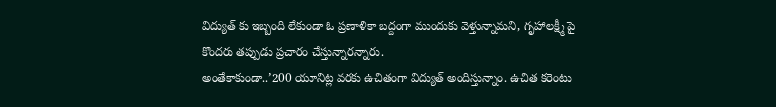విద్యుత్ కు ఇబ్బంది లేకుండా ఓ ప్రణాళికా బద్దంగా ముందుకు వెళ్తున్నామని, గృహాలక్ష్మీ పై కొందరు తప్పుడు ప్రచారం చేస్తున్నారన్నారు.
అంతేకాకుండా..’200 యూనిట్ల వరకు ఉచితంగా విద్యుత్ అందిస్తున్నాం. ఉచిత కరెంటు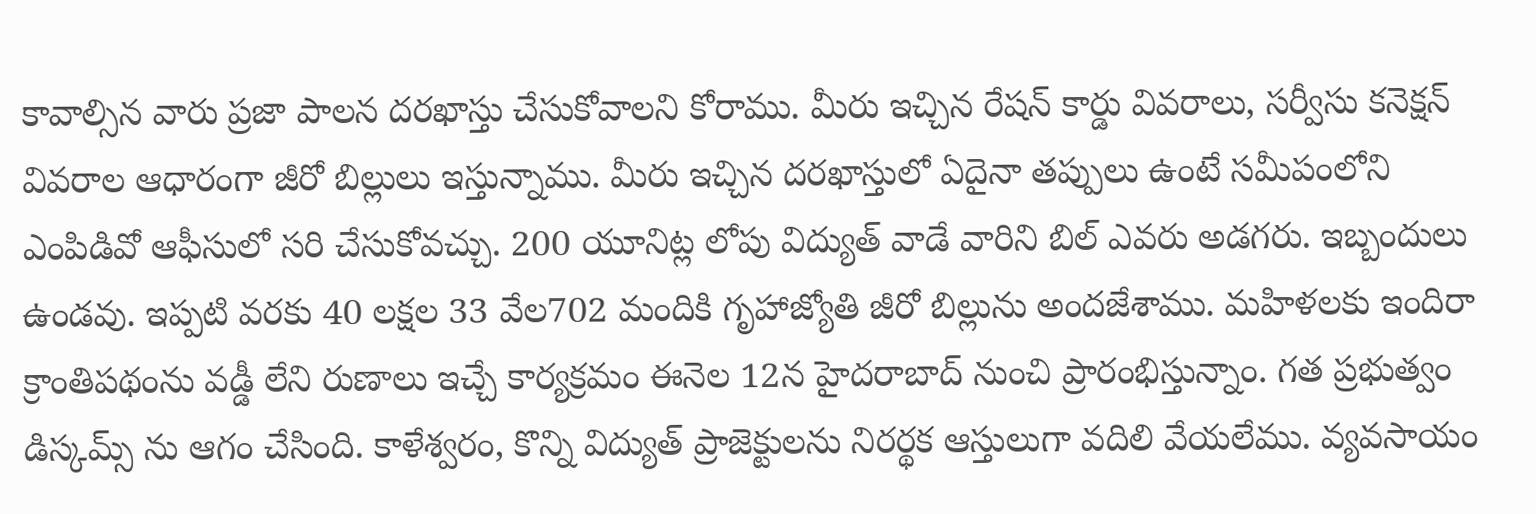కావాల్సిన వారు ప్రజా పాలన దరఖాస్తు చేసుకోవాలని కోరాము. మీరు ఇచ్చిన రేషన్ కార్డు వివరాలు, సర్వీసు కనెక్షన్ వివరాల ఆధారంగా జీరో బిల్లులు ఇస్తున్నాము. మీరు ఇచ్చిన దరఖాస్తులో ఏదైనా తప్పులు ఉంటే సమీపంలోని ఎంపిడివో ఆఫీసులో సరి చేసుకోవచ్చు. 200 యూనిట్ల లోపు విద్యుత్ వాడే వారిని బిల్ ఎవరు అడగరు. ఇబ్బందులు ఉండవు. ఇప్పటి వరకు 40 లక్షల 33 వేల702 మందికి గృహాజ్యోతి జీరో బిల్లును అందజేశాము. మహిళలకు ఇందిరా క్రాంతిపథంను వడ్డీ లేని రుణాలు ఇచ్చే కార్యక్రమం ఈనెల 12న హైదరాబాద్ నుంచి ప్రారంభిస్తున్నాం. గత ప్రభుత్వం డిస్కమ్స్ ను ఆగం చేసింది. కాళేశ్వరం, కొన్ని విద్యుత్ ప్రాజెక్టులను నిరర్థక ఆస్తులుగా వదిలి వేయలేము. వ్యవసాయం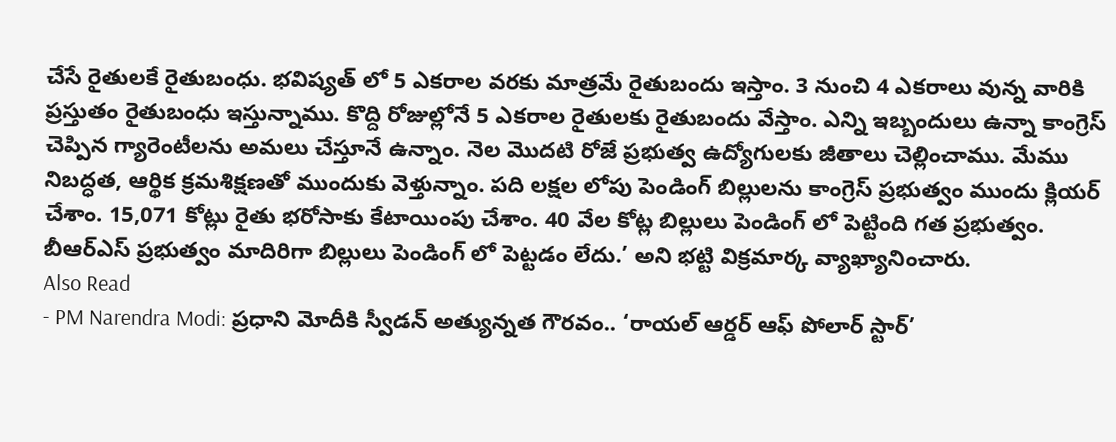చేసే రైతులకే రైతుబంధు. భవిష్యత్ లో 5 ఎకరాల వరకు మాత్రమే రైతుబందు ఇస్తాం. 3 నుంచి 4 ఎకరాలు వున్న వారికి ప్రస్తుతం రైతుబంధు ఇస్తున్నాము. కొద్ది రోజుల్లోనే 5 ఎకరాల రైతులకు రైతుబందు వేస్తాం. ఎన్ని ఇబ్బందులు ఉన్నా కాంగ్రెస్ చెప్పిన గ్యారెంటీలను అమలు చేస్తూనే ఉన్నాం. నెల మొదటి రోజే ప్రభుత్వ ఉద్యోగులకు జీతాలు చెల్లించాము. మేము నిబద్ధత, ఆర్థిక క్రమశిక్షణతో ముందుకు వెళ్తున్నాం. పది లక్షల లోపు పెండింగ్ బిల్లులను కాంగ్రెస్ ప్రభుత్వం ముందు క్లియర్ చేశాం. 15,071 కోట్లు రైతు భరోసాకు కేటాయింపు చేశాం. 40 వేల కోట్ల బిల్లులు పెండింగ్ లో పెట్టింది గత ప్రభుత్వం. బీఆర్ఎస్ ప్రభుత్వం మాదిరిగా బిల్లులు పెండింగ్ లో పెట్టడం లేదు.’ అని భట్టి విక్రమార్క వ్యాఖ్యానించారు.
Also Read
- PM Narendra Modi: ప్రధాని మోదీకి స్వీడన్ అత్యున్నత గౌరవం.. ‘రాయల్ ఆర్డర్ ఆఫ్ పోలార్ స్టార్’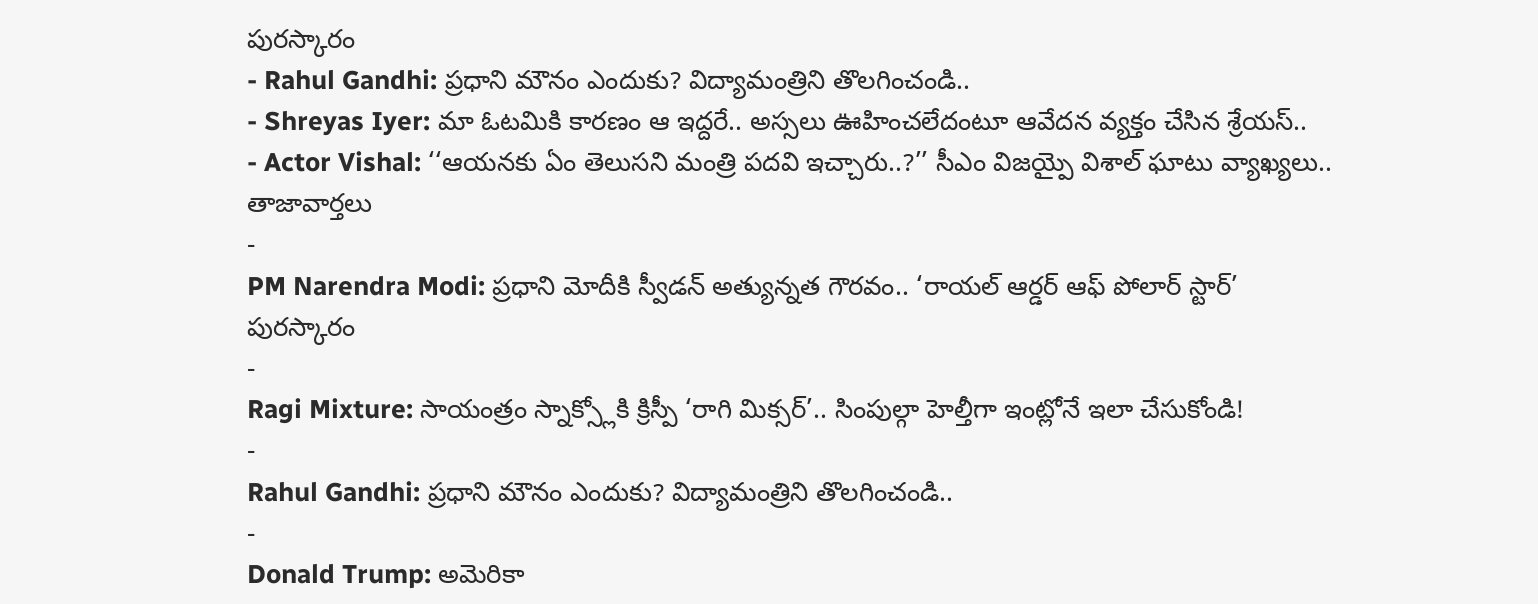పురస్కారం
- Rahul Gandhi: ప్రధాని మౌనం ఎందుకు? విద్యామంత్రిని తొలగించండి..
- Shreyas Iyer: మా ఓటమికి కారణం ఆ ఇద్దరే.. అస్సలు ఊహించలేదంటూ ఆవేదన వ్యక్తం చేసిన శ్రేయస్..
- Actor Vishal: ‘‘ఆయనకు ఏం తెలుసని మంత్రి పదవి ఇచ్చారు..?’’ సీఎం విజయ్పై విశాల్ ఘాటు వ్యాఖ్యలు..
తాజావార్తలు
-
PM Narendra Modi: ప్రధాని మోదీకి స్వీడన్ అత్యున్నత గౌరవం.. ‘రాయల్ ఆర్డర్ ఆఫ్ పోలార్ స్టార్’ పురస్కారం
-
Ragi Mixture: సాయంత్రం స్నాక్స్లోకి క్రిస్పీ ‘రాగి మిక్సర్’.. సింపుల్గా హెల్తీగా ఇంట్లోనే ఇలా చేసుకోండి!
-
Rahul Gandhi: ప్రధాని మౌనం ఎందుకు? విద్యామంత్రిని తొలగించండి..
-
Donald Trump: అమెరికా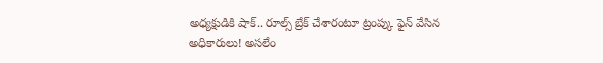అధ్యక్షుడికి షాక్.. రూల్స్ బ్రేక్ చేశారంటూ ట్రంప్కు ఫైన్ వేసిన అధికారులు! అసలేం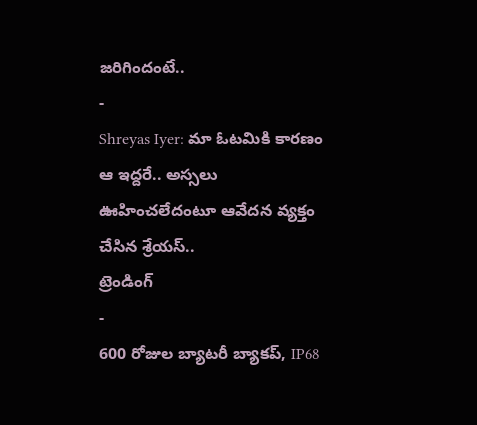జరిగిందంటే..
-
Shreyas Iyer: మా ఓటమికి కారణం ఆ ఇద్దరే.. అస్సలు ఊహించలేదంటూ ఆవేదన వ్యక్తం చేసిన శ్రేయస్..
ట్రెండింగ్
-
600 రోజుల బ్యాటరీ బ్యాకప్, IP68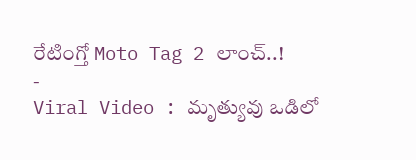రేటింగ్తో Moto Tag 2 లాంచ్..!
-
Viral Video : మృత్యువు ఒడిలో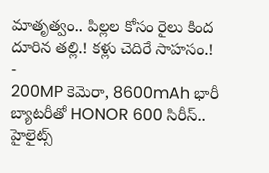మాతృత్వం.. పిల్లల కోసం రైలు కింద దూరిన తల్లి.! కళ్లు చెదిరే సాహసం.!
-
200MP కెమెరా, 8600mAh భారీ బ్యాటరీతో HONOR 600 సిరీస్.. హైలైట్స్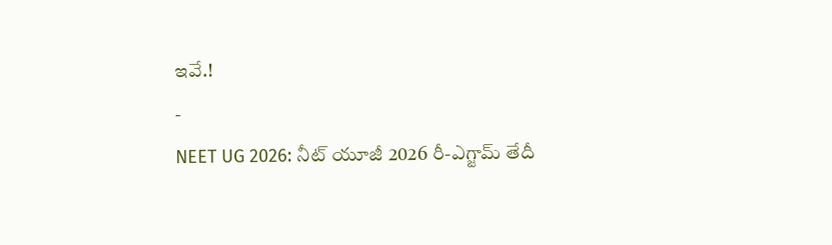ఇవే.!
-
NEET UG 2026: నీట్ యూజీ 2026 రీ-ఎగ్జామ్ తేదీ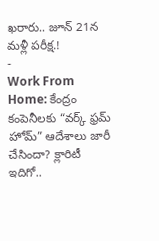ఖరారు.. జూన్ 21న మళ్లీ పరీక్ష.!
-
Work From Home: కేంద్రం కంపెనీలకు “వర్క్ ఫ్రమ్ హోమ్” ఆదేశాలు జారీ చేసిందా? క్లారిటీ ఇదిగో..